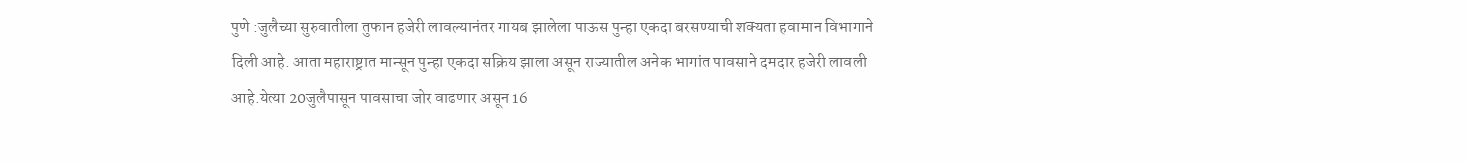पुणे :जुलैच्या सुरुवातीला तुफान हजेरी लावल्यानंतर गायब झालेला पाऊस पुन्हा एकदा बरसण्याची शक्यता हवामान विभागाने दिली आहे. आता महाराष्ट्रात मान्सून पुन्हा एकदा सक्रिय झाला असून राज्यातील अनेक भागांत पावसाने दमदार हजेरी लावली आहे.येत्या 20जुलैपासून पावसाचा जोर वाढणार असून 16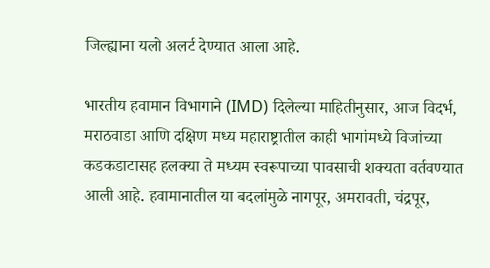जिल्ह्याना यलो अलर्ट देण्यात आला आहे.

भारतीय हवामान विभागाने (IMD) दिलेल्या माहितीनुसार, आज विदर्भ, मराठवाडा आणि दक्षिण मध्य महाराष्ट्रातील काही भागांमध्ये विजांच्या कडकडाटासह हलक्या ते मध्यम स्वरूपाच्या पावसाची शक्यता वर्तवण्यात आली आहे. हवामानातील या बदलांमुळे नागपूर, अमरावती, चंद्रपूर,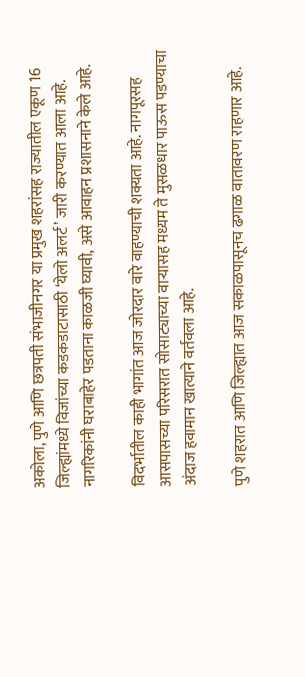अकोला, पुणे आणि छत्रपती संभाजीनगर या प्रमुख शहरांसह राज्यातील एकूण 16 जिल्ह्यांमध्ये विजांच्या कडकडाटासाठी ‘येलो अलर्ट’ जारी करण्यात आला आहे. नागरिकांनी घराबाहेर पडताना काळजी घ्यावी, असे आवाहन प्रशासनाने केले आहे.

विदर्भातील काही भागांत आज जोरदार वारे वाहण्याची शक्यता आहे. नागपूरसह आसपासच्या परिसरात सोसाट्याच्या वाऱ्यासह मध्यम ते मुसळधार पाऊस पडण्याचा अंदाज हवामान खात्याने वर्तवला आहे.

पुणे शहरात आणि जिल्ह्यात आज सकाळपासूनच ढगाळ वातावरण राहणार आहे.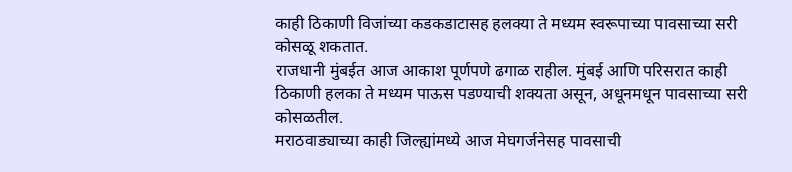काही ठिकाणी विजांच्या कडकडाटासह हलक्या ते मध्यम स्वरूपाच्या पावसाच्या सरी कोसळू शकतात.
राजधानी मुंबईत आज आकाश पूर्णपणे ढगाळ राहील. मुंबई आणि परिसरात काही ठिकाणी हलका ते मध्यम पाऊस पडण्याची शक्यता असून, अधूनमधून पावसाच्या सरी कोसळतील.
मराठवाड्याच्या काही जिल्ह्यांमध्ये आज मेघगर्जनेसह पावसाची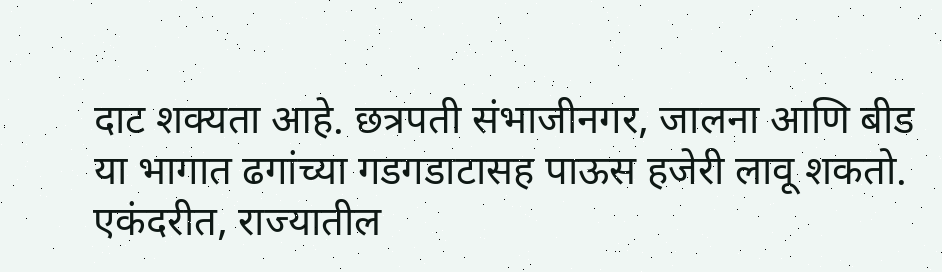दाट शक्यता आहे. छत्रपती संभाजीनगर, जालना आणि बीड या भागात ढगांच्या गडगडाटासह पाऊस हजेरी लावू शकतो.
एकंदरीत, राज्यातील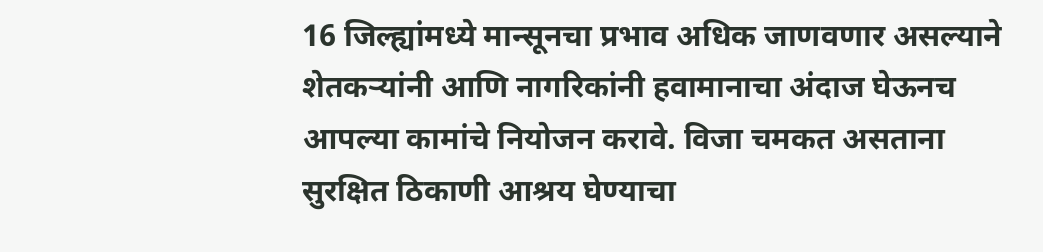16 जिल्ह्यांमध्ये मान्सूनचा प्रभाव अधिक जाणवणार असल्याने शेतकऱ्यांनी आणि नागरिकांनी हवामानाचा अंदाज घेऊनच आपल्या कामांचे नियोजन करावे. विजा चमकत असताना सुरक्षित ठिकाणी आश्रय घेण्याचा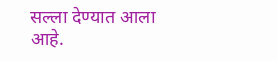सल्ला देण्यात आला आहे.